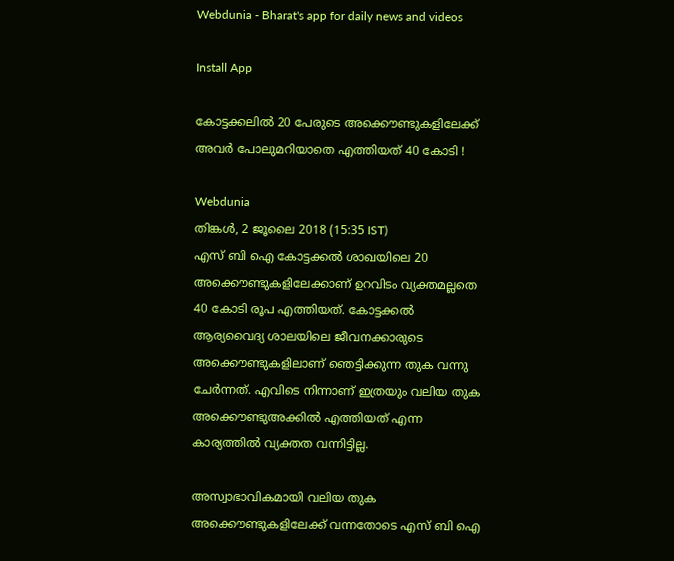Webdunia - Bharat's app for daily news and videos

Install App

കോട്ടക്കലിൽ 20 പേരുടെ അക്കൌണ്ടുകളിലേക്ക് അവർ പോലുമറിയാതെ എത്തിയത് 40 കോടി !

Webdunia
തിങ്കള്‍, 2 ജൂലൈ 2018 (15:35 IST)
എസ് ബി ഐ കോട്ടക്കൽ ശാഖയിലെ 20 അക്കൌണ്ടുകളിലേക്കാണ് ഉറവിടം വ്യക്തമല്ലതെ 40 കോടി രൂപ എത്തിയത്. കോട്ടക്കൽ ആര്യവൈദ്യ ശാലയിലെ ജീവനക്കാരുടെ അക്കൌണ്ടുകളിലാണ് ഞെട്ടിക്കുന്ന തുക വന്നു ചേർന്നത്. എവിടെ നിന്നാണ് ഇത്രയും വലിയ തുക അക്കൌണ്ടുഅക്കിൽ എത്തിയത് എന്ന കാര്യത്തിൽ വ്യക്തത വന്നിട്ടില്ല.

അസ്വാഭാവികമായി വലിയ തുക അക്കൌണ്ടുകളിലേക്ക് വന്നതോടെ എസ് ബി ഐ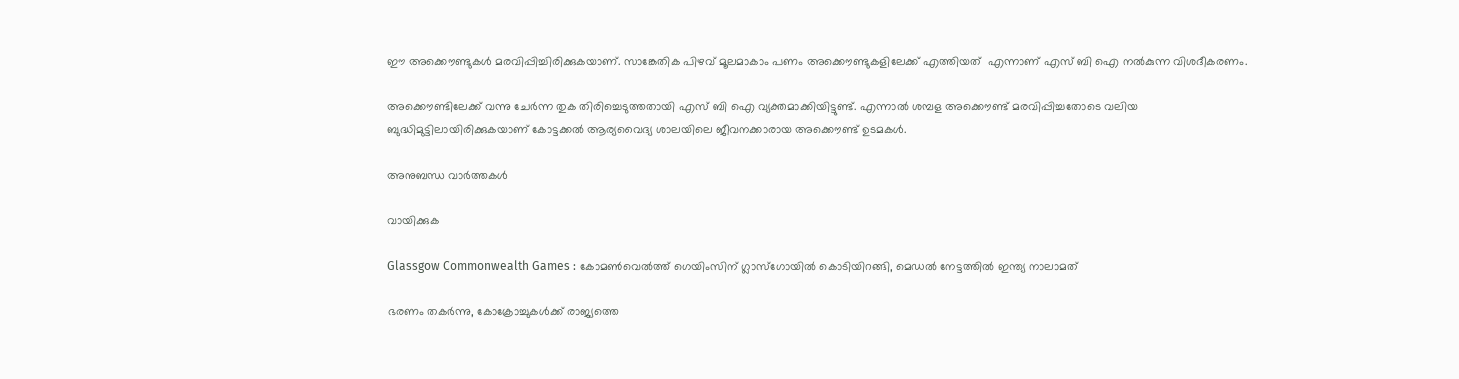ഈ അക്കൌണ്ടുകൾ മരവിപ്പിച്ചിരിക്കുകയാണ്. സാങ്കേതിക പിഴവ് മൂലമാകാം പണം അക്കൌണ്ടുകളിലേക്ക് എത്തിയത്  എന്നാണ് എസ് ബി ഐ നൽകുന്ന വിശദീകരണം.

അക്കൌണ്ടിലേക്ക് വന്നു ചേർന്ന തുക തിരിച്ചെടുത്തതായി എസ് ബി ഐ വ്യക്തമാക്കിയിട്ടുണ്ട്. എന്നാൽ ശമ്പള അക്കൌണ്ട് മരവിപ്പിച്ചതോടെ വലിയ ബുദ്ധിമുട്ടിലായിരിക്കുകയാണ് കോട്ടക്കൽ ആര്യവൈദ്യ ശാലയിലെ ജീവനക്കാരായ അക്കൌണ്ട് ഉടമകൾ.

അനുബന്ധ വാര്‍ത്തകള്‍

വായിക്കുക

Glassgow Commonwealth Games : കോമൺവെൽത്ത് ഗെയിംസിന് ഗ്ലാസ്ഗോയിൽ കൊടിയിറങ്ങി, മെഡൽ നേട്ടത്തിൽ ഇന്ത്യ നാലാമത്

ഭരണം തകര്‍ന്നു, കോക്രോച്ചുകള്‍ക്ക് രാജ്യത്തെ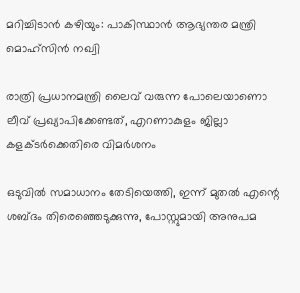മറിച്ചിടാന്‍ കഴിയും: പാകിസ്ഥാന്‍ ആഭ്യന്തര മന്ത്രി മൊഹ്സിന്‍ നഖ്വി

രാത്രി പ്രധാനമന്ത്രി ലൈവ് വരുന്ന പോലെയാണൊ ലീവ് പ്രഖ്യാപിക്കേണ്ടത്, എറണാകുളം ജില്ലാ കളക്ടർക്കെതിരെ വിമർശനം

ഒടുവില്‍ സമാധാനം തേടിയെത്തി, ഇന്ന് മുതല്‍ എന്റെ ശബ്ദം തിരെഞ്ഞെടുക്കുന്നു, പോസ്റ്റുമായി അനുപമ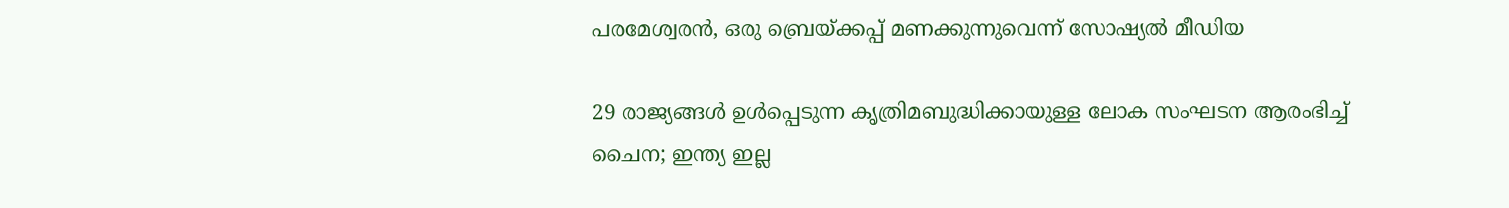പരമേശ്വരന്‍, ഒരു ബ്രെയ്ക്കപ്പ് മണക്കുന്നുവെന്ന് സോഷ്യല്‍ മീഡിയ

29 രാജ്യങ്ങള്‍ ഉള്‍പ്പെടുന്ന കൃത്രിമബുദ്ധിക്കായുള്ള ലോക സംഘടന ആരംഭിച്ച് ചൈന; ഇന്ത്യ ഇല്ല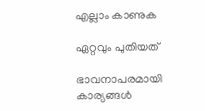എല്ലാം കാണുക

ഏറ്റവും പുതിയത്

ഭാവനാപരമായി കാര്യങ്ങൾ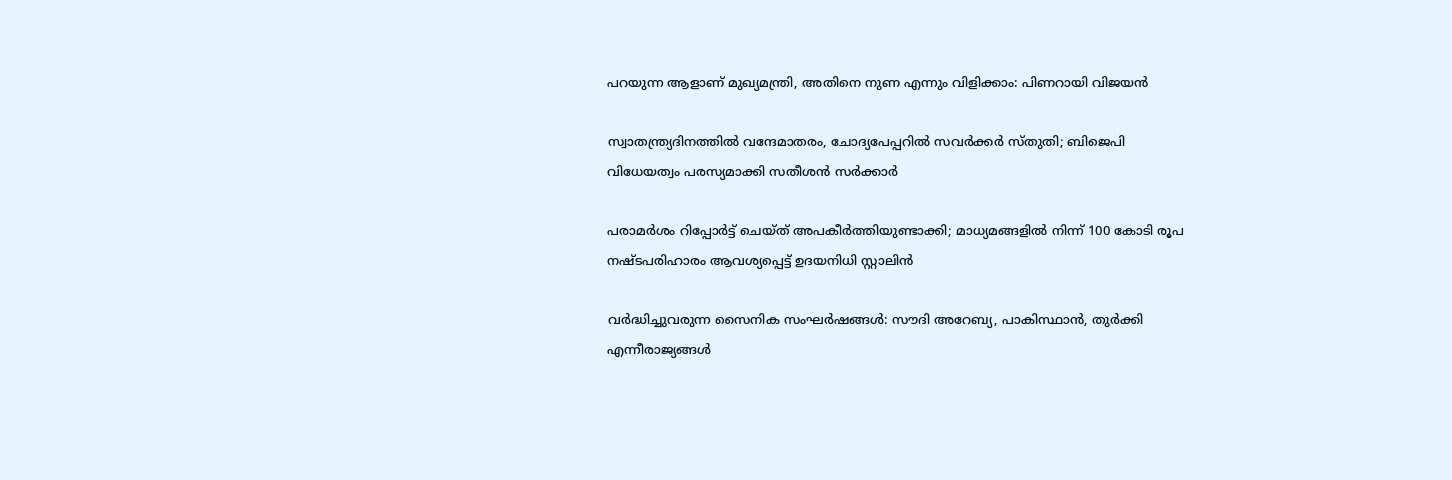പറയുന്ന ആളാണ് മുഖ്യമന്ത്രി, അതിനെ നുണ എന്നും വിളിക്കാം: പിണറായി വിജയൻ

സ്വാതന്ത്ര്യദിനത്തിൽ വന്ദേമാതരം, ചോദ്യപേപ്പറിൽ സവർക്കർ സ്തുതി; ബിജെപി വിധേയത്വം പരസ്യമാക്കി സതീശൻ സർക്കാർ

പരാമര്‍ശം റിപ്പോര്‍ട്ട് ചെയ്ത് അപകീര്‍ത്തിയുണ്ടാക്കി; മാധ്യമങ്ങളില്‍ നിന്ന് 100 കോടി രൂപ നഷ്ടപരിഹാരം ആവശ്യപ്പെട്ട് ഉദയനിധി സ്റ്റാലിന്‍

വര്‍ദ്ധിച്ചുവരുന്ന സൈനിക സംഘര്‍ഷങ്ങള്‍: സൗദി അറേബ്യ, പാകിസ്ഥാന്‍, തുര്‍ക്കി എന്നീരാജ്യങ്ങള്‍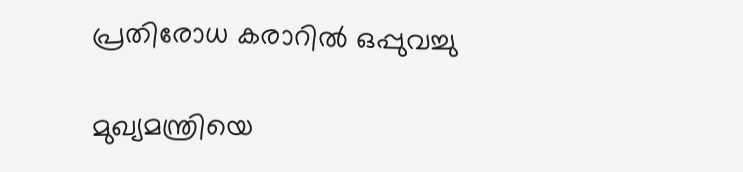പ്രതിരോധ കരാറില്‍ ഒപ്പുവച്ചു

മുഖ്യമന്ത്രിയെ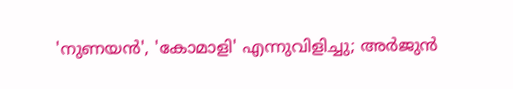'നുണയൻ', 'കോമാളി' എന്നുവിളിച്ചു; അർജുൻ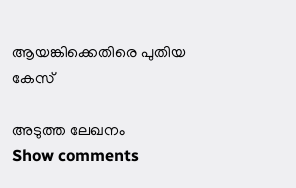ആയങ്കിക്കെതിരെ പുതിയ കേസ്

അടുത്ത ലേഖനം
Show comments